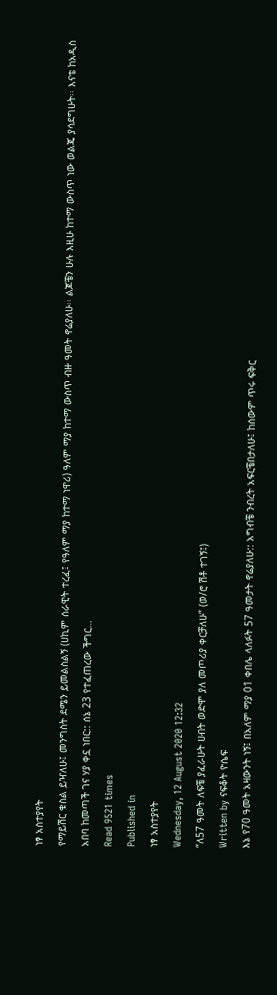ነፃ አስተያየት
የማይሽር ቁስል ይዣለሁ፤ መንግስት ደሜን ይመልስልኝ (ሀኪም ሰራዊት ተረፈ፤ የዓለም ማያ ከተማ ነዋሪ) ዓለም ማያ ከተማ ውስጥ ብዙ ዓመት ኖሬያለሁ፡፡ ልጆቼን ሁሉ እዚሁ ከተማ ውስጥ ነው ወልጄ ያሳደግሁት፡፡ እናቴ ከአዲስ አበባ ከመጣች ገና ሃያ ቀኗ ነበር:: ሰኔ 23 የተፈጠረው ችግር…
Read 9521 times
Published in
ነፃ አስተያየት
Wednesday, 12 August 2020 12:32
“ለ57 ዓመት ለፍቼ ያፈራሁት ሀብት ወድሞ ያለ መጦሪያ ቀርቻለሁ” (ወ/ሮ ሽቶ ተገኝ፤)
Written by ናፍቆት ዮሴፍ
እኔ የ70 ዓመት አዛውንት ነኝ፤ በአለም ማያ 01 ቀበሌ ላለፉት 57 ዓመታት ኖሬያለሁ:: አግብቼ ንብረት አፍርቼበታለሁ፤ ከሰውም ጥሩ ፍቅር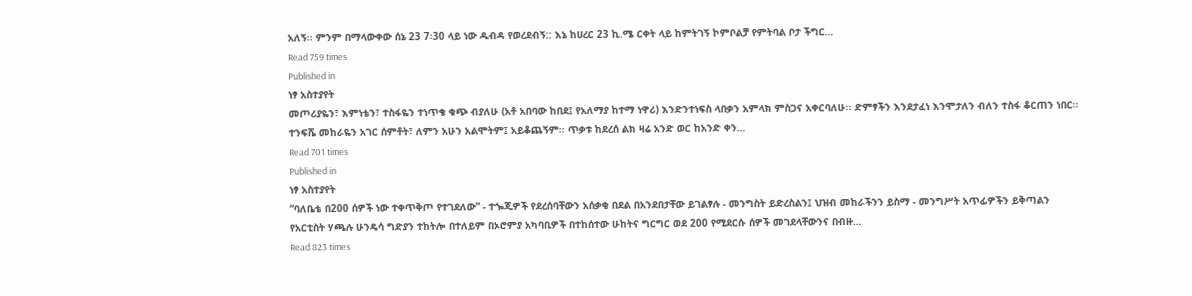አለኝ፡፡ ምንም በማላውቀው ሰኔ 23 7፡30 ላይ ነው ዱብዳ የወረደብኝ:: እኔ ከሀረር 23 ኪ.ሜ ርቀት ላይ ከምትገኝ ኮምቦልቻ የምትባል ቦታ ችግር…
Read 759 times
Published in
ነፃ አስተያየት
መጦሪያዬን፣ እምነቴን፣ ተስፋዬን ተነጥቄ ቁጭ ብያለሁ (አቶ አበባው ከበደ፤ የአለማያ ከተማ ነዋሪ) እንድንተነፍስ ላበቃን አምላክ ምስጋና አቀርባለሁ፡፡ ድምፃችን እንደታፈነ እንሞታለን ብለን ተስፋ ቆርጠን ነበር፡፡ ተንፍሼ መከራዬን አገር ሰምቶት፣ ለምን አሁን አልሞትም፤ አይቆጨኝም፡፡ ጥቃቱ ከደረሰ ልክ ዛሬ አንድ ወር ከአንድ ቀን…
Read 701 times
Published in
ነፃ አስተያየት
“ባለቤቴ በ200 ሰዎች ነው ተቀጥቅጦ የተገደለው” - ተጐጂዎች የደረሰባቸውን አሰቃቂ በደል በአንደበታቸው ይገልፃሉ - መንግስት ይድረስልን፤ ህዝብ መከራችንን ይስማ - መንግሥት አጥፊዎችን ይቅጣልን የአርቲስት ሃጫሉ ሁንዴሳ ግድያን ተከትሎ በተለይም በኦሮምያ አካባቢዎች በተከሰተው ሁከትና ግርግር ወደ 200 የሚደርሱ ሰዎች መገደላቸውንና በብዙ…
Read 823 times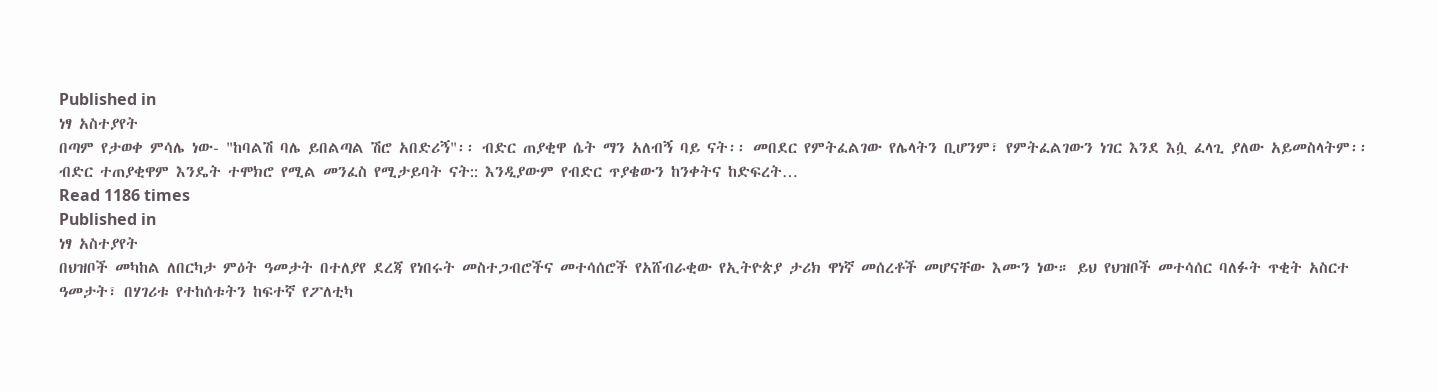Published in
ነፃ አስተያየት
በጣም የታወቀ ምሳሌ ነው- "ከባልሽ ባሌ ይበልጣል ሽሮ አበድሪኝ"፡፡ ብድር ጠያቂዋ ሴት ማን አለብኝ ባይ ናት፡፡ መበደር የምትፈልገው የሌላትን ቢሆንም፣ የምትፈልገውን ነገር እንደ እሷ ፈላጊ ያለው አይመስላትም፡፡ ብድር ተጠያቂዋም እንዴት ተሞክሮ የሚል መንፈስ የሚታይባት ናት:: እንዲያውም የብድር ጥያቄውን ከንቀትና ከድፍረት…
Read 1186 times
Published in
ነፃ አስተያየት
በህዝቦች መካከል ለበርካታ ምዕት ዓመታት በተለያየ ደረጃ የነበሩት መስተጋብሮችና መተሳሰሮች የአሸብራቂው የኢትዮጵያ ታሪክ ዋነኛ መሰረቶች መሆናቸው እሙን ነው። ይህ የህዝቦች መተሳሰር ባለፉት ጥቂት አስርተ ዓመታት፣ በሃገሪቱ የተከሰቱትን ከፍተኛ የፖለቲካ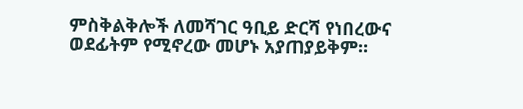ምስቅልቅሎች ለመሻገር ዓቢይ ድርሻ የነበረውና ወደፊትም የሚኖረው መሆኑ አያጠያይቅም።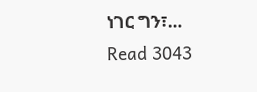ነገር ግን፣…
Read 3043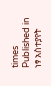times
Published in
ነፃ አስተያየት